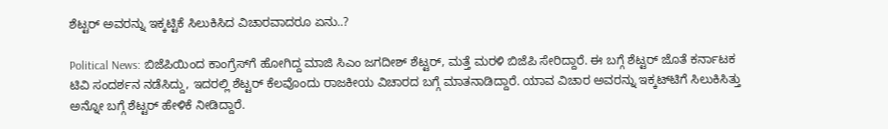ಶೆಟ್ಟರ್ ಅವರನ್ನು ಇಕ್ಕಟ್ಟಿಕೆ ಸಿಲುಕಿಸಿದ ವಿಚಾರವಾದರೂ ಏನು..?

Political News: ಬಿಜೆಪಿಯಿಂದ ಕಾಂಗ್ರೆಸ್‌ಗೆ ಹೋಗಿದ್ದ ಮಾಜಿ ಸಿಎಂ ಜಗದೀಶ್ ಶೆಟ್ಟರ್‌, ಮತ್ತೆ ಮರಳಿ ಬಿಜೆಪಿ ಸೇರಿದ್ದಾರೆ. ಈ ಬಗ್ಗೆ ಶೆಟ್ಟರ್ ಜೊತೆ ಕರ್ನಾಟಕ ಟಿವಿ ಸಂದರ್ಶನ ನಡೆಸಿದ್ದು, ಇದರಲ್ಲಿ ಶೆಟ್ಟರ್ ಕೆಲವೊಂದು ರಾಜಕೀಯ ವಿಚಾರದ ಬಗ್ಗೆ ಮಾತನಾಡಿದ್ದಾರೆ. ಯಾವ ವಿಚಾರ ಅವರನ್ನು ಇಕ್ಕಟ್‌ಟಿಗೆ ಸಿಲುಕಿಸಿತ್ತು ಅನ್ನೋ ಬಗ್ಗೆ ಶೆಟ್ಟರ್ ಹೇಳಿಕೆ ನೀಡಿದ್ದಾರೆ.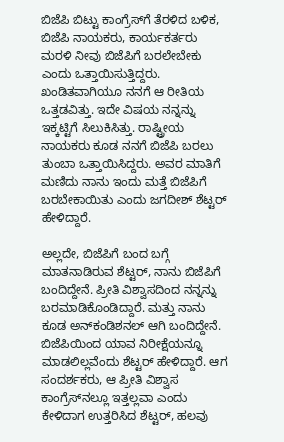ಬಿಜೆಪಿ ಬಿಟ್ಟು ಕಾಂಗ್ರೆಸ್‌ಗೆ ತೆರಳಿದ ಬಳಿಕ, ಬಿಜೆಪಿ ನಾಯಕರು, ಕಾರ್ಯಕರ್ತರು ಮರಳಿ ನೀವು ಬಿಜೆಪಿಗೆ ಬರಲೇಬೇಕು ಎಂದು ಒತ್ತಾಯಿಸುತ್ತಿದ್ದರು.  ಖಂಡಿತವಾಗಿಯೂ ನನಗೆ ಆ ರೀತಿಯ ಒತ್ತಡವಿತ್ತು. ಇದೇ ವಿಷಯ ನನ್ನನ್ನು ಇಕ್ಕಟ್ಟಿಗೆ ಸಿಲುಕಿಸಿತ್ತು. ರಾಷ್ಟ್ರೀಯ ನಾಯಕರು ಕೂಡ ನನಗೆ ಬಿಜೆಪಿ ಬರಲು ತುಂಬಾ ಒತ್ತಾಯಿಸಿದ್ದರು. ಅವರ ಮಾತಿಗೆ ಮಣಿದು ನಾನು ಇಂದು ಮತ್ತೆ ಬಿಜೆಪಿಗೆ ಬರಬೇಕಾಯಿತು ಎಂದು ಜಗದೀಶ್ ಶೆಟ್ಟರ್ ಹೇಳಿದ್ದಾರೆ.

ಅಲ್ಲದೇ, ಬಿಜೆಪಿಗೆ ಬಂದ ಬಗ್ಗೆ ಮಾತನಾಡಿರುವ ಶೆಟ್ಟರ್, ನಾನು ಬಿಜೆಪಿಗೆ ಬಂದಿದ್ದೇನೆ. ಪ್ರೀತಿ ವಿಶ್ವಾಸದಿಂದ ನನ್ನನ್ನು ಬರಮಾಡಿಕೊಂಡಿದ್ದಾರೆ. ಮತ್ತು ನಾನು ಕೂಡ ಅನ್‌ಕಂಡಿಶನಲ್ ಆಗಿ ಬಂದಿದ್ದೇನೆ. ಬಿಜೆಪಿಯಿಂದ ಯಾವ ನಿರೀಕ್ಷೆಯನ್ನೂ ಮಾಡಲಿಲ್ಲವೆಂದು ಶೆಟ್ಟರ್ ಹೇಳಿದ್ದಾರೆ. ಆಗ ಸಂದರ್ಶಕರು, ಆ ಪ್ರೀತಿ ವಿಶ್ವಾಸ ಕಾಂಗ್ರೆಸ್‌ನಲ್ಲೂ ಇತ್ತಲ್ಲವಾ ಎಂದು ಕೇಳಿದಾಗ ಉತ್ತರಿಸಿದ ಶೆಟ್ಟರ್, ಹಲವು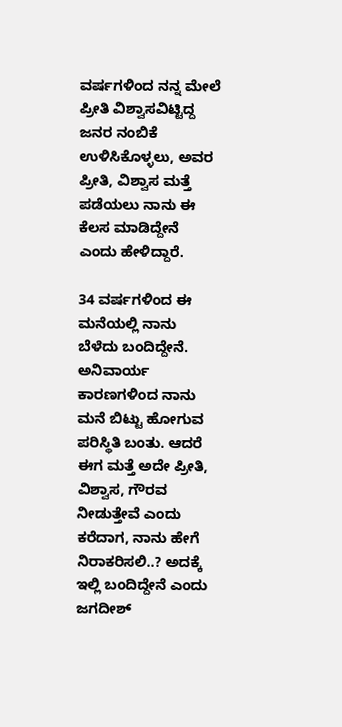ವರ್ಷಗಳಿಂದ ನನ್ನ ಮೇಲೆ ಪ್ರೀತಿ ವಿಶ್ವಾಸವಿಟ್ಟಿದ್ದ ಜನರ ನಂಬಿಕೆ ಉಳಿಸಿಕೊಳ್ಳಲು, ಅವರ ಪ್ರೀತಿ, ವಿಶ್ವಾಸ ಮತ್ತೆ ಪಡೆಯಲು ನಾನು ಈ ಕೆಲಸ ಮಾಡಿದ್ದೇನೆ ಎಂದು ಹೇಳಿದ್ದಾರೆ.

34 ವರ್ಷಗಳಿಂದ ಈ ಮನೆಯಲ್ಲಿ ನಾನು ಬೆಳೆದು ಬಂದಿದ್ದೇನೆ. ಅನಿವಾರ್ಯ ಕಾರಣಗಳಿಂದ ನಾನು ಮನೆ ಬಿಟ್ಟು ಹೋಗುವ ಪರಿಸ್ಥಿತಿ ಬಂತು. ಆದರೆ ಈಗ ಮತ್ತೆ ಅದೇ ಪ್ರೀತಿ, ವಿಶ್ವಾಸ, ಗೌರವ ನೀಡುತ್ತೇವೆ ಎಂದು ಕರೆದಾಗ, ನಾನು ಹೇಗೆ ನಿರಾಕರಿಸಲಿ..? ಅದಕ್ಕೆ ಇಲ್ಲಿ ಬಂದಿದ್ದೇನೆ ಎಂದು ಜಗದೀಶ್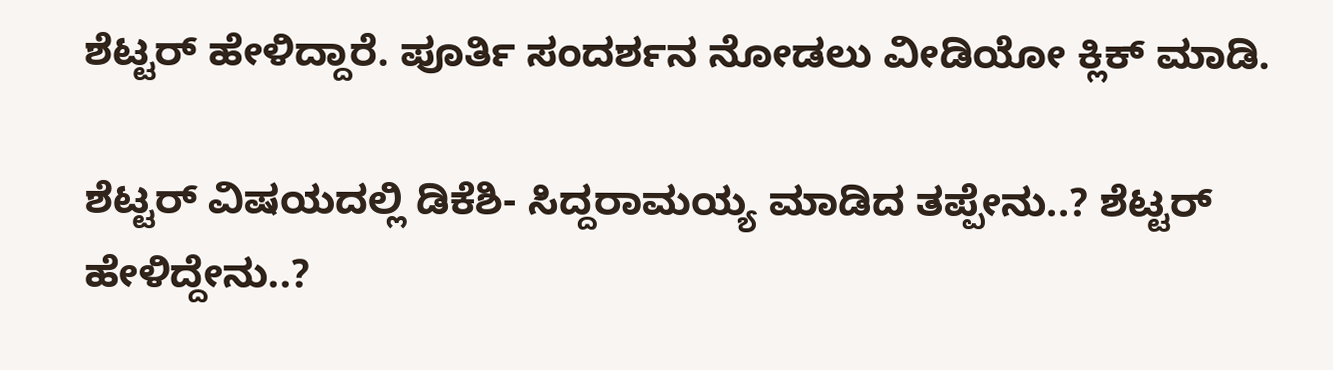ಶೆಟ್ಟರ್‌ ಹೇಳಿದ್ದಾರೆ. ಪೂರ್ತಿ ಸಂದರ್ಶನ ನೋಡಲು ವೀಡಿಯೋ ಕ್ಲಿಕ್ ಮಾಡಿ.

ಶೆಟ್ಟರ್ ವಿಷಯದಲ್ಲಿ ಡಿಕೆಶಿ- ಸಿದ್ದರಾಮಯ್ಯ ಮಾಡಿದ ತಪ್ಪೇನು..? ಶೆಟ್ಟರ್ ಹೇಳಿದ್ದೇನು..?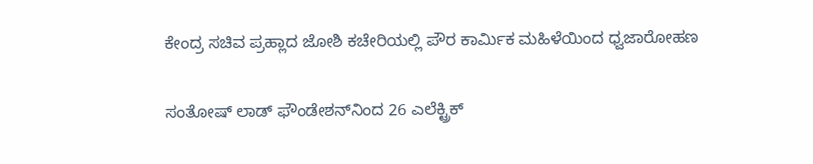ಕೇಂದ್ರ ಸಚಿವ ಪ್ರಹ್ಲಾದ ಜೋಶಿ ಕಚೇರಿಯಲ್ಲಿ ಪೌರ ಕಾರ್ಮಿಕ ಮಹಿಳೆಯಿಂದ ಧ್ವಜಾರೋಹಣ

ಸಂತೋಷ್‌ ಲಾಡ್‌ ಫೌಂಡೇಶನ್‌ನಿಂದ 26 ಎಲೆಕ್ಟ್ರಿಕ್‌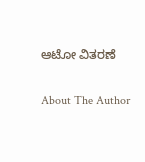ಆಟೋ ವಿತರಣೆ

About The Author